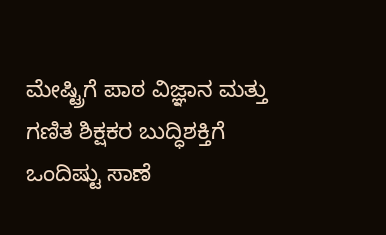ಮೇಷ್ಟ್ರಿಗೆ ಪಾಠ ವಿಜ್ಞಾನ ಮತ್ತು ಗಣಿತ ಶಿಕ್ಷಕರ ಬುದ್ಧಿಶಕ್ತಿಗೆ ಒಂದಿಷ್ಟು ಸಾಣೆ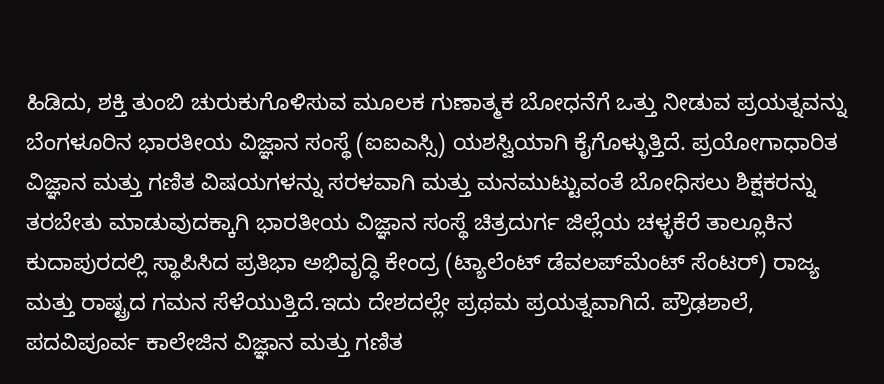ಹಿಡಿದು, ಶಕ್ತಿ ತುಂಬಿ ಚುರುಕುಗೊಳಿಸುವ ಮೂಲಕ ಗುಣಾತ್ಮಕ ಬೋಧನೆಗೆ ಒತ್ತು ನೀಡುವ ಪ್ರಯತ್ನವನ್ನು ಬೆಂಗಳೂರಿನ ಭಾರತೀಯ ವಿಜ್ಞಾನ ಸಂಸ್ಥೆ (ಐಐಎಸ್ಸಿ) ಯಶಸ್ವಿಯಾಗಿ ಕೈಗೊಳ್ಳುತ್ತಿದೆ. ಪ್ರಯೋಗಾಧಾರಿತ ವಿಜ್ಞಾನ ಮತ್ತು ಗಣಿತ ವಿಷಯಗಳನ್ನು ಸರಳವಾಗಿ ಮತ್ತು ಮನಮುಟ್ಟುವಂತೆ ಬೋಧಿಸಲು ಶಿಕ್ಷಕರನ್ನು ತರಬೇತು ಮಾಡುವುದಕ್ಕಾಗಿ ಭಾರತೀಯ ವಿಜ್ಞಾನ ಸಂಸ್ಥೆ ಚಿತ್ರದುರ್ಗ ಜಿಲ್ಲೆಯ ಚಳ್ಳಕೆರೆ ತಾಲ್ಲೂಕಿನ ಕುದಾಪುರದಲ್ಲಿ ಸ್ಥಾಪಿಸಿದ ಪ್ರತಿಭಾ ಅಭಿವೃದ್ಧಿ ಕೇಂದ್ರ (ಟ್ಯಾಲೆಂಟ್ ಡೆವಲಪ್‌ಮೆಂಟ್ ಸೆಂಟರ್) ರಾಜ್ಯ ಮತ್ತು ರಾಷ್ಟ್ರದ ಗಮನ ಸೆಳೆಯುತ್ತಿದೆ.ಇದು ದೇಶದಲ್ಲೇ ಪ್ರಥಮ ಪ್ರಯತ್ನವಾಗಿದೆ. ಪ್ರೌಢಶಾಲೆ, ಪದವಿಪೂರ್ವ ಕಾಲೇಜಿನ ವಿಜ್ಞಾನ ಮತ್ತು ಗಣಿತ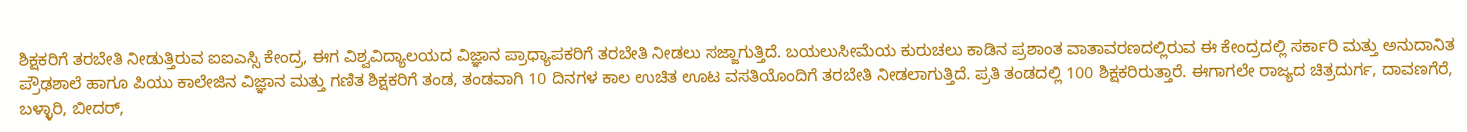ಶಿಕ್ಷಕರಿಗೆ ತರಬೇತಿ ನೀಡುತ್ತಿರುವ ಐಐಎಸ್ಸಿ ಕೇಂದ್ರ, ಈಗ ವಿಶ್ವವಿದ್ಯಾಲಯದ ವಿಜ್ಞಾನ ಪ್ರಾಧ್ಯಾಪಕರಿಗೆ ತರಬೇತಿ ನೀಡಲು ಸಜ್ಜಾಗುತ್ತಿದೆ. ಬಯಲುಸೀಮೆಯ ಕುರುಚಲು ಕಾಡಿನ ಪ್ರಶಾಂತ ವಾತಾವರಣದಲ್ಲಿರುವ ಈ ಕೇಂದ್ರದಲ್ಲಿ ಸರ್ಕಾರಿ ಮತ್ತು ಅನುದಾನಿತ ಪ್ರೌಢಶಾಲೆ ಹಾಗೂ ಪಿಯು ಕಾಲೇಜಿನ ವಿಜ್ಞಾನ ಮತ್ತು ಗಣಿತ ಶಿಕ್ಷಕರಿಗೆ ತಂಡ, ತಂಡವಾಗಿ 10 ದಿನಗಳ ಕಾಲ ಉಚಿತ ಊಟ ವಸತಿಯೊಂದಿಗೆ ತರಬೇತಿ ನೀಡಲಾಗುತ್ತಿದೆ. ಪ್ರತಿ ತಂಡದಲ್ಲಿ 100 ಶಿಕ್ಷಕರಿರುತ್ತಾರೆ. ಈಗಾಗಲೇ ರಾಜ್ಯದ ಚಿತ್ರದುರ್ಗ, ದಾವಣಗೆರೆ, ಬಳ್ಳಾರಿ, ಬೀದರ್,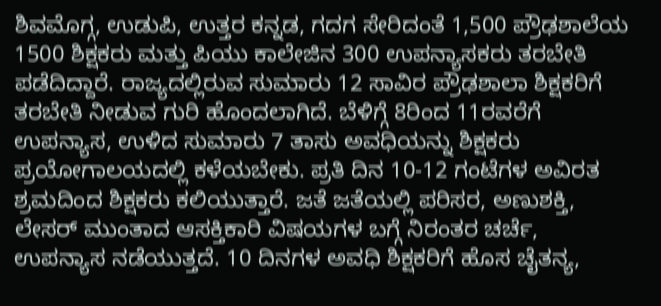ಶಿವಮೊಗ್ಗ, ಉಡುಪಿ, ಉತ್ತರ ಕನ್ನಡ, ಗದಗ ಸೇರಿದಂತೆ 1,500 ಪ್ರೌಢಶಾಲೆಯ 1500 ಶಿಕ್ಷಕರು ಮತ್ತು ಪಿಯು ಕಾಲೇಜಿನ 300 ಉಪನ್ಯಾಸಕರು ತರಬೇತಿ ಪಡೆದಿದ್ದಾರೆ. ರಾಜ್ಯದಲ್ಲಿರುವ ಸುಮಾರು 12 ಸಾವಿರ ಪ್ರೌಢಶಾಲಾ ಶಿಕ್ಷಕರಿಗೆ ತರಬೇತಿ ನೀಡುವ ಗುರಿ ಹೊಂದಲಾಗಿದೆ. ಬೆಳಿಗ್ಗೆ 8ರಿಂದ 11ರವರೆಗೆ ಉಪನ್ಯಾಸ, ಉಳಿದ ಸುಮಾರು 7 ತಾಸು ಅವಧಿಯನ್ನು ಶಿಕ್ಷಕರು ಪ್ರಯೋಗಾಲಯದಲ್ಲಿ ಕಳೆಯಬೇಕು. ಪ್ರತಿ ದಿನ 10-12 ಗಂಟೆಗಳ ಅವಿರತ ಶ್ರಮದಿಂದ ಶಿಕ್ಷಕರು ಕಲಿಯುತ್ತಾರೆ. ಜತೆ ಜತೆಯಲ್ಲಿ ಪರಿಸರ, ಅಣುಶಕ್ತಿ, ಲೇಸರ್ ಮುಂತಾದ ಆಸಕ್ತಿಕಾರಿ ವಿಷಯಗಳ ಬಗ್ಗೆ ನಿರಂತರ ಚರ್ಚೆ, ಉಪನ್ಯಾಸ ನಡೆಯುತ್ತದೆ. 10 ದಿನಗಳ ಅವಧಿ ಶಿಕ್ಷಕರಿಗೆ ಹೊಸ ಚೈತನ್ಯ,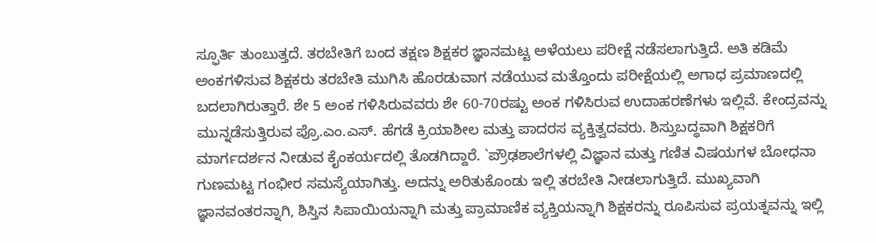ಸ್ಫೂರ್ತಿ ತುಂಬುತ್ತದೆ. ತರಬೇತಿಗೆ ಬಂದ ತಕ್ಷಣ ಶಿಕ್ಷಕರ ಜ್ಞಾನಮಟ್ಟ ಅಳೆಯಲು ಪರೀಕ್ಷೆ ನಡೆಸಲಾಗುತ್ತಿದೆ. ಅತಿ ಕಡಿಮೆ ಅಂಕಗಳಿಸುವ ಶಿಕ್ಷಕರು ತರಬೇತಿ ಮುಗಿಸಿ ಹೊರಡುವಾಗ ನಡೆಯುವ ಮತ್ತೊಂದು ಪರೀಕ್ಷೆಯಲ್ಲಿ ಅಗಾಧ ಪ್ರಮಾಣದಲ್ಲಿ ಬದಲಾಗಿರುತ್ತಾರೆ. ಶೇ 5 ಅಂಕ ಗಳಿಸಿರುವವರು ಶೇ 60-70ರಷ್ಟು ಅಂಕ ಗಳಿಸಿರುವ ಉದಾಹರಣೆಗಳು ಇಲ್ಲಿವೆ. ಕೇಂದ್ರವನ್ನು ಮುನ್ನಡೆಸುತ್ತಿರುವ ಪ್ರೊ.ಎಂ.ಎಸ್. ಹೆಗಡೆ ಕ್ರಿಯಾಶೀಲ ಮತ್ತು ಪಾದರಸ ವ್ಯಕ್ತಿತ್ವದವರು. ಶಿಸ್ತುಬದ್ಧವಾಗಿ ಶಿಕ್ಷಕರಿಗೆ ಮಾರ್ಗದರ್ಶನ ನೀಡುವ ಕೈಂಕರ್ಯದಲ್ಲಿ ತೊಡಗಿದ್ದಾರೆ. `ಪ್ರೌಢಶಾಲೆಗಳಲ್ಲಿ ವಿಜ್ಞಾನ ಮತ್ತು ಗಣಿತ ವಿಷಯಗಳ ಬೋಧನಾ ಗುಣಮಟ್ಟ ಗಂಭೀರ ಸಮಸ್ಯೆಯಾಗಿತ್ತು. ಅದನ್ನು ಅರಿತುಕೊಂಡು ಇಲ್ಲಿ ತರಬೇತಿ ನೀಡಲಾಗುತ್ತಿದೆ. ಮುಖ್ಯವಾಗಿ ಜ್ಞಾನವಂತರನ್ನಾಗಿ, ಶಿಸ್ತಿನ ಸಿಪಾಯಿಯನ್ನಾಗಿ ಮತ್ತು ಪ್ರಾಮಾಣಿಕ ವ್ಯಕ್ತಿಯನ್ನಾಗಿ ಶಿಕ್ಷಕರನ್ನು ರೂಪಿಸುವ ಪ್ರಯತ್ನವನ್ನು ಇಲ್ಲಿ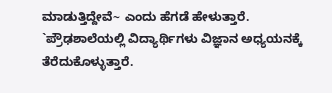ಮಾಡುತ್ತಿದ್ದೇವೆ~ ಎಂದು ಹೆಗಡೆ ಹೇಳುತ್ತಾರೆ. `ಪ್ರೌಢಶಾಲೆಯಲ್ಲಿ ವಿದ್ಯಾರ್ಥಿಗಳು ವಿಜ್ಞಾನ ಅಧ್ಯಯನಕ್ಕೆ ತೆರೆದುಕೊಳ್ಳುತ್ತಾರೆ.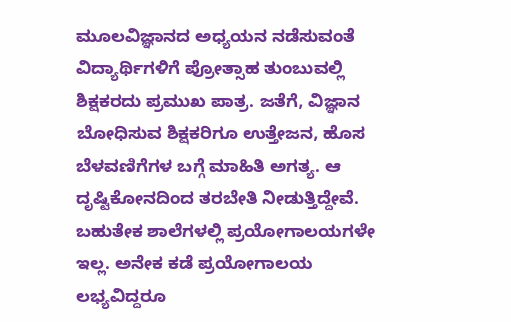ಮೂಲವಿಜ್ಞಾನದ ಅಧ್ಯಯನ ನಡೆಸುವಂತೆ ವಿದ್ಯಾರ್ಥಿಗಳಿಗೆ ಪ್ರೋತ್ಸಾಹ ತುಂಬುವಲ್ಲಿ ಶಿಕ್ಷಕರದು ಪ್ರಮುಖ ಪಾತ್ರ. ಜತೆಗೆ, ವಿಜ್ಞಾನ ಬೋಧಿಸುವ ಶಿಕ್ಷಕರಿಗೂ ಉತ್ತೇಜನ, ಹೊಸ ಬೆಳವಣಿಗೆಗಳ ಬಗ್ಗೆ ಮಾಹಿತಿ ಅಗತ್ಯ. ಆ ದೃಷ್ಟಿಕೋನದಿಂದ ತರಬೇತಿ ನೀಡುತ್ತಿದ್ದೇವೆ. ಬಹುತೇಕ ಶಾಲೆಗಳಲ್ಲಿ ಪ್ರಯೋಗಾಲಯಗಳೇ ಇಲ್ಲ. ಅನೇಕ ಕಡೆ ಪ್ರಯೋಗಾಲಯ ಲಭ್ಯವಿದ್ದರೂ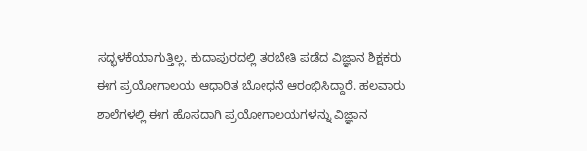ಸದ್ಭಳಕೆಯಾಗುತ್ತಿಲ್ಲ. ಕುದಾಪುರದಲ್ಲಿ ತರಬೇತಿ ಪಡೆದ ವಿಜ್ಞಾನ ಶಿಕ್ಷಕರು ಈಗ ಪ್ರಯೋಗಾಲಯ ಆಧಾರಿತ ಬೋಧನೆ ಆರಂಭಿಸಿದ್ದಾರೆ. ಹಲವಾರು ಶಾಲೆಗಳಲ್ಲಿ ಈಗ ಹೊಸದಾಗಿ ಪ್ರಯೋಗಾಲಯಗಳನ್ನು ವಿಜ್ಞಾನ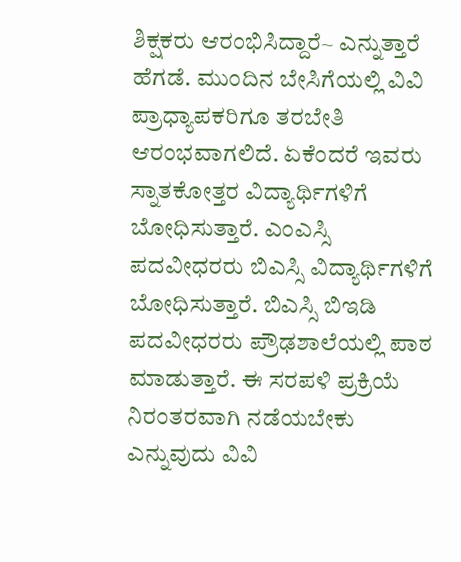ಶಿಕ್ಷಕರು ಆರಂಭಿಸಿದ್ದಾರೆ~ ಎನ್ನುತ್ತಾರೆ ಹೆಗಡೆ. ಮುಂದಿನ ಬೇಸಿಗೆಯಲ್ಲಿ ವಿವಿ ಪ್ರಾಧ್ಯಾಪಕರಿಗೂ ತರಬೇತಿ ಆರಂಭವಾಗಲಿದೆ. ಏಕೆಂದರೆ ಇವರು ಸ್ನಾತಕೋತ್ತರ ವಿದ್ಯಾರ್ಥಿಗಳಿಗೆ ಬೋಧಿಸುತ್ತಾರೆ. ಎಂಎಸ್ಸಿ ಪದವೀಧರರು ಬಿಎಸ್ಸಿ ವಿದ್ಯಾರ್ಥಿಗಳಿಗೆ ಬೋಧಿಸುತ್ತಾರೆ. ಬಿಎಸ್ಸಿ ಬಿಇಡಿ ಪದವೀಧರರು ಪ್ರೌಢಶಾಲೆಯಲ್ಲಿ ಪಾಠ ಮಾಡುತ್ತಾರೆ. ಈ ಸರಪಳಿ ಪ್ರಕ್ರಿಯೆ ನಿರಂತರವಾಗಿ ನಡೆಯಬೇಕು ಎನ್ನುವುದು ವಿವಿ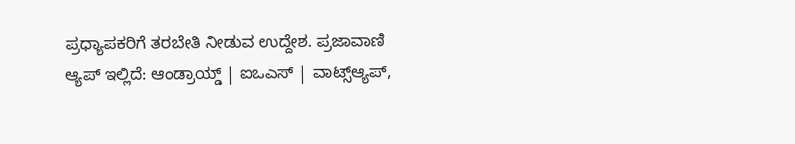ಪ್ರಧ್ಯಾಪಕರಿಗೆ ತರಬೇತಿ ನೀಡುವ ಉದ್ದೇಶ. ಪ್ರಜಾವಾಣಿ ಆ್ಯಪ್ ಇಲ್ಲಿದೆ: ಆಂಡ್ರಾಯ್ಡ್ | ಐಒಎಸ್ | ವಾಟ್ಸ್ಆ್ಯಪ್,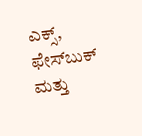ಎಕ್ಸ್, ಫೇಸ್‌ಬುಕ್ ಮತ್ತು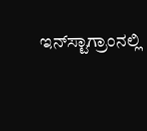ಇನ್‌ಸ್ಟಾಗ್ರಾಂನಲ್ಲಿ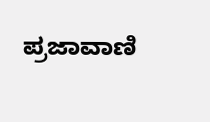ಪ್ರಜಾವಾಣಿ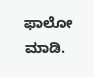ಫಾಲೋ ಮಾಡಿ.